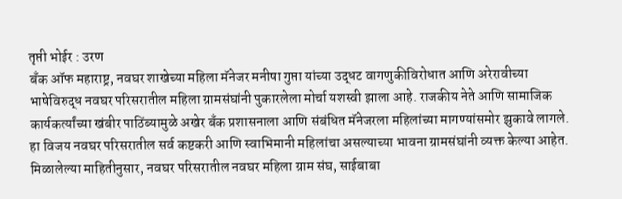तृप्ती भोईर : उरण
बँक ऑफ महाराष्ट्र, नवघर शाखेच्या महिला मॅनेजर मनीषा गुप्ता यांच्या उद्धट वागणुकीविरोधात आणि अरेरावीच्या भाषेविरुद्ध नवघर परिसरातील महिला ग्रामसंघांनी पुकारलेला मोर्चा यशस्वी झाला आहे. राजकीय नेते आणि सामाजिक कार्यकर्त्यांच्या खंबीर पाठिंब्यामुळे अखेर बँक प्रशासनाला आणि संबंधित मॅनेजरला महिलांच्या मागण्यांसमोर झुकावे लागले. हा विजय नवघर परिसरातील सर्व कष्टकरी आणि स्वाभिमानी महिलांचा असल्याच्या भावना ग्रामसंघांनी व्यक्त केल्या आहेत.
मिळालेल्या माहितीनुसार, नवघर परिसरातील नवघर महिला ग्राम संघ, साईबाबा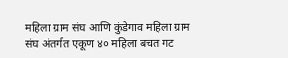महिला ग्राम संघ आणि कुंडेगाव महिला ग्राम संघ अंतर्गत एकूण ४० महिला बचत गट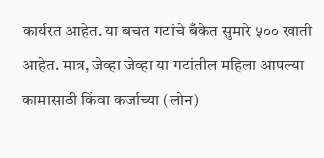कार्यरत आहेत. या बचत गटांचे बँकेत सुमारे ५०० खाती आहेत. मात्र, जेव्हा जेव्हा या गटांतील महिला आपल्या कामासाठी किंवा कर्जाच्या (लोन)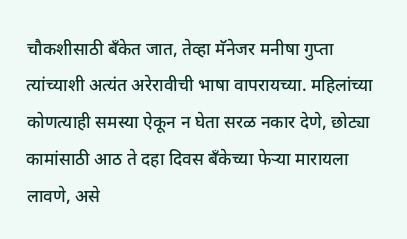चौकशीसाठी बँकेत जात, तेव्हा मॅनेजर मनीषा गुप्ता त्यांच्याशी अत्यंत अरेरावीची भाषा वापरायच्या. महिलांच्या कोणत्याही समस्या ऐकून न घेता सरळ नकार देणे, छोट्या कामांसाठी आठ ते दहा दिवस बँकेच्या फेऱ्या मारायला लावणे, असे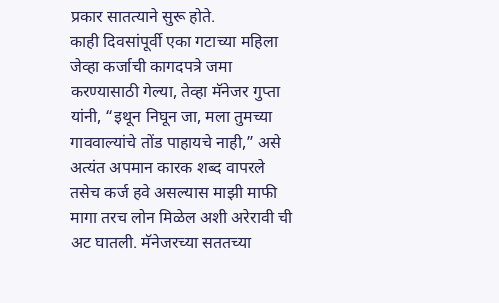प्रकार सातत्याने सुरू होते.
काही दिवसांपूर्वी एका गटाच्या महिला जेव्हा कर्जाची कागदपत्रे जमा करण्यासाठी गेल्या, तेव्हा मॅनेजर गुप्ता यांनी, “इथून निघून जा, मला तुमच्या गाववाल्यांचे तोंड पाहायचे नाही,” असे अत्यंत अपमान कारक शब्द वापरले तसेच कर्ज हवे असल्यास माझी माफी मागा तरच लोन मिळेल अशी अरेरावी ची अट घातली. मॅनेजरच्या सततच्या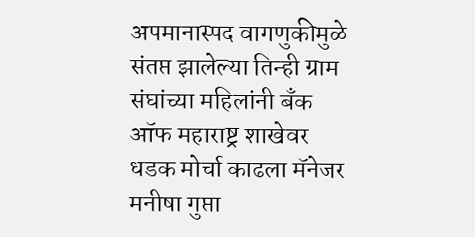अपमानास्पद वागणुकीमुळे संतप्त झालेल्या तिन्ही ग्राम संघांच्या महिलांनी बँक ऑफ महाराष्ट्र शाखेवर धडक मोर्चा काढला मॅनेजर मनीषा गुप्ता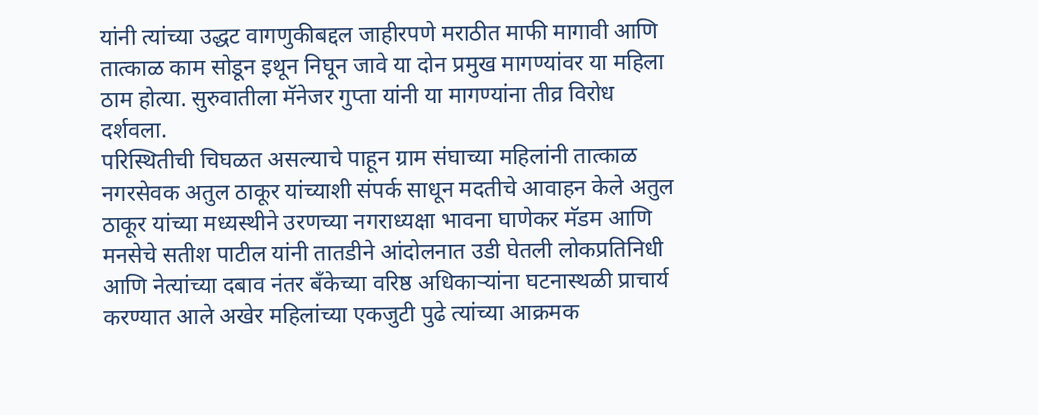यांनी त्यांच्या उद्धट वागणुकीबद्दल जाहीरपणे मराठीत माफी मागावी आणि तात्काळ काम सोडून इथून निघून जावे या दोन प्रमुख मागण्यांवर या महिला ठाम होत्या. सुरुवातीला मॅनेजर गुप्ता यांनी या मागण्यांना तीव्र विरोध दर्शवला.
परिस्थितीची चिघळत असल्याचे पाहून ग्राम संघाच्या महिलांनी तात्काळ नगरसेवक अतुल ठाकूर यांच्याशी संपर्क साधून मदतीचे आवाहन केले अतुल ठाकूर यांच्या मध्यस्थीने उरणच्या नगराध्यक्षा भावना घाणेकर मॅडम आणि मनसेचे सतीश पाटील यांनी तातडीने आंदोलनात उडी घेतली लोकप्रतिनिधी आणि नेत्यांच्या दबाव नंतर बँकेच्या वरिष्ठ अधिकाऱ्यांना घटनास्थळी प्राचार्य करण्यात आले अखेर महिलांच्या एकजुटी पुढे त्यांच्या आक्रमक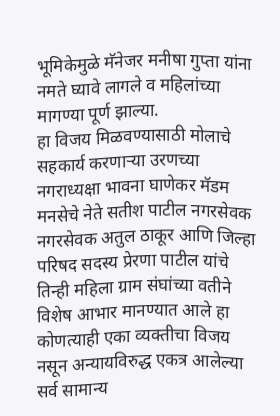भूमिकेमुळे मॅनेजर मनीषा गुप्ता यांना नमते घ्यावे लागले व महिलांच्या मागण्या पूर्ण झाल्या.
हा विजय मिळवण्यासाठी मोलाचे सहकार्य करणाऱ्या उरणच्या नगराध्यक्षा भावना घाणेकर मॅडम मनसेचे नेते सतीश पाटील नगरसेवक नगरसेवक अतुल ठाकूर आणि जिल्हा परिषद सदस्य प्रेरणा पाटील यांचे तिन्ही महिला ग्राम संघांच्या वतीने विशेष आभार मानण्यात आले हा कोणत्याही एका व्यक्तीचा विजय नसून अन्यायविरुद्ध एकत्र आलेल्या सर्व सामान्य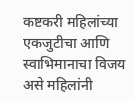कष्टकरी महिलांच्या एकजुटीचा आणि स्वाभिमानाचा विजय असे महिलांनी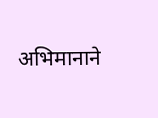अभिमानाने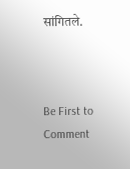सांगितले.



Be First to Comment